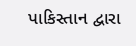પાકિસ્તાન દ્વારા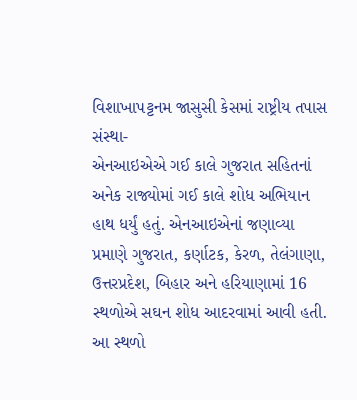વિશાખાપટ્ટનમ જાસુસી કેસમાં રાષ્ટ્રીય તપાસ સંસ્થા-
એનઆઇએએ ગઈ કાલે ગુજરાત સહિતનાં અનેક રાજ્યોમાં ગઈ કાલે શોધ અભિયાન
હાથ ધર્યું હતું. એનઆઇએનાં જણાવ્યા પ્રમાણે ગુજરાત, કર્ણાટક, કેરળ, તેલંગાણા,
ઉત્તરપ્રદેશ, બિહાર અને હરિયાણામાં 16 સ્થળોએ સઘન શોધ આદરવામાં આવી હતી.
આ સ્થળો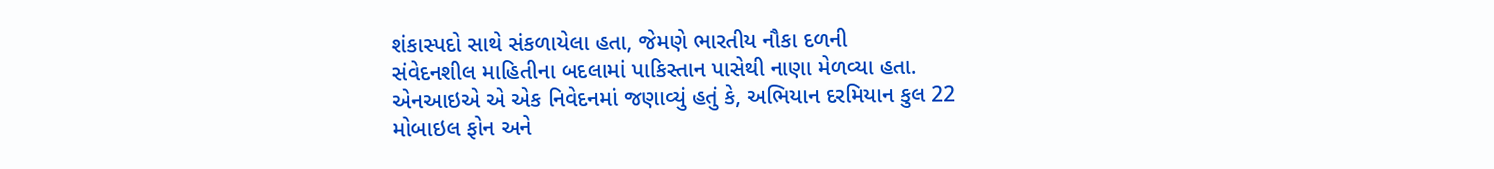શંકાસ્પદો સાથે સંકળાયેલા હતા, જેમણે ભારતીય નૌકા દળની
સંવેદનશીલ માહિતીના બદલામાં પાકિસ્તાન પાસેથી નાણા મેળવ્યા હતા.
એનઆઇએ એ એક નિવેદનમાં જણાવ્યું હતું કે, અભિયાન દરમિયાન કુલ 22
મોબાઇલ ફોન અને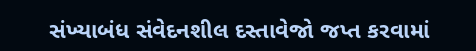સંખ્યાબંધ સંવેદનશીલ દસ્તાવેજો જપ્ત કરવામાં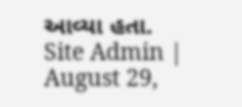આવ્યા હતા.
Site Admin | August 29,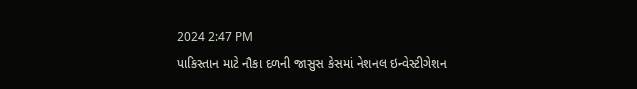2024 2:47 PM
પાકિસ્તાન માટે નૌકા દળની જાસુસ કેસમાં નેશનલ ઇન્વેસ્ટીગેશન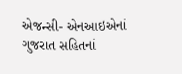એજન્સી- એનઆઇએનાં ગુજરાત સહિતનાં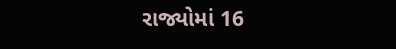રાજ્યોમાં 16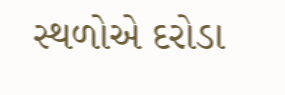સ્થળોએ દરોડા